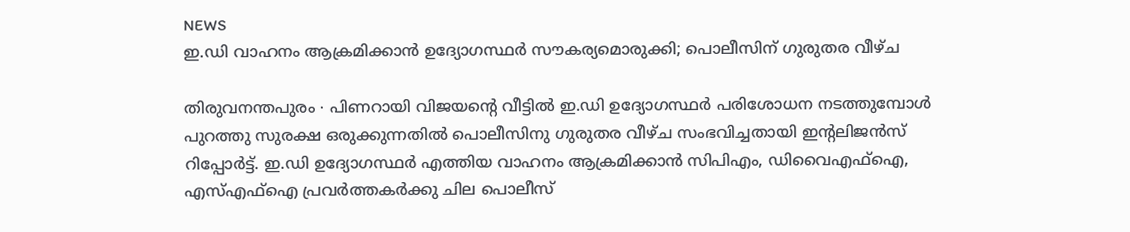NEWS
ഇ.ഡി വാഹനം ആക്രമിക്കാൻ ഉദ്യോഗസ്ഥർ സൗകര്യമൊരുക്കി; പൊലീസിന് ഗുരുതര വീഴ്ച

തിരുവനന്തപുരം ∙ പിണറായി വിജയന്റെ വീട്ടിൽ ഇ.ഡി ഉദ്യോഗസ്ഥർ പരിശോധന നടത്തുമ്പോൾ പുറത്തു സുരക്ഷ ഒരുക്കുന്നതിൽ പൊലീസിനു ഗുരുതര വീഴ്ച സംഭവിച്ചതായി ഇന്റലിജൻസ് റിപ്പോർട്ട്. ഇ.ഡി ഉദ്യോഗസ്ഥർ എത്തിയ വാഹനം ആക്രമിക്കാൻ സിപിഎം, ഡിവൈഎഫ്ഐ, എസ്എഫ്ഐ പ്രവർത്തകർക്കു ചില പൊലീസ്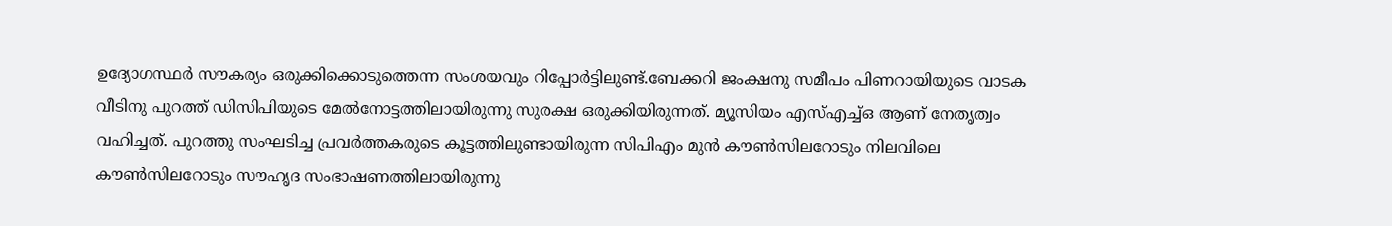ഉദ്യോഗസ്ഥർ സൗകര്യം ഒരുക്കിക്കൊടുത്തെന്ന സംശയവും റിപ്പോർട്ടിലുണ്ട്.ബേക്കറി ജംക്ഷനു സമീപം പിണറായിയുടെ വാടക വീടിനു പുറത്ത് ഡിസിപിയുടെ മേൽനോട്ടത്തിലായിരുന്നു സുരക്ഷ ഒരുക്കിയിരുന്നത്. മ്യൂസിയം എസ്എച്ച്ഒ ആണ് നേതൃത്വം വഹിച്ചത്. പുറത്തു സംഘടിച്ച പ്രവർത്തകരുടെ കൂട്ടത്തിലുണ്ടായിരുന്ന സിപിഎം മുൻ കൗൺസിലറോടും നിലവിലെ കൗൺസിലറോടും സൗഹൃദ സംഭാഷണത്തിലായിരുന്നു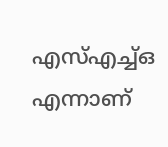എസ്എച്ച്ഒ എന്നാണ്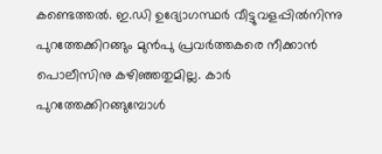കണ്ടെത്തൽ. ഇ.ഡി ഉദ്യോഗസ്ഥർ വീട്ടുവളപ്പിൽനിന്നു പുറത്തേക്കിറങ്ങും മുൻപു പ്രവർത്തകരെ നീക്കാൻ പൊലീസിനു കഴിഞ്ഞതുമില്ല. കാർ പുറത്തേക്കിറങ്ങുമ്പോൾ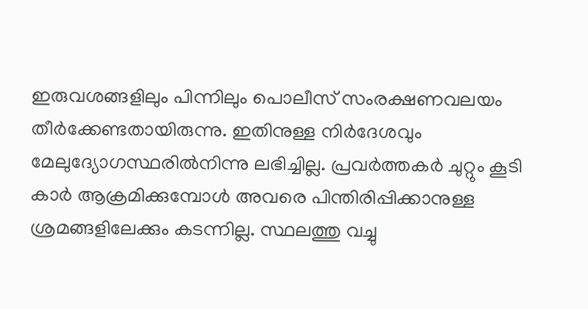ഇരുവശങ്ങളിലും പിന്നിലും പൊലീസ് സംരക്ഷണവലയം തീർക്കേണ്ടതായിരുന്നു. ഇതിനുള്ള നിർദേശവും മേലുദ്യോഗസ്ഥരിൽനിന്നു ലഭിച്ചില്ല. പ്രവർത്തകർ ചുറ്റും കൂടി കാർ ആക്രമിക്കുമ്പോൾ അവരെ പിന്തിരിപ്പിക്കാനുള്ള ശ്രമങ്ങളിലേക്കും കടന്നില്ല. സ്ഥലത്തു വച്ചു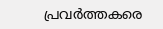പ്രവർത്തകരെ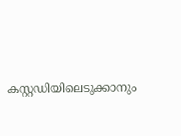കസ്റ്റഡിയിലെടുക്കാനും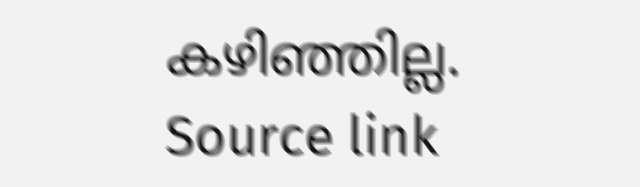കഴിഞ്ഞില്ല.
Source link